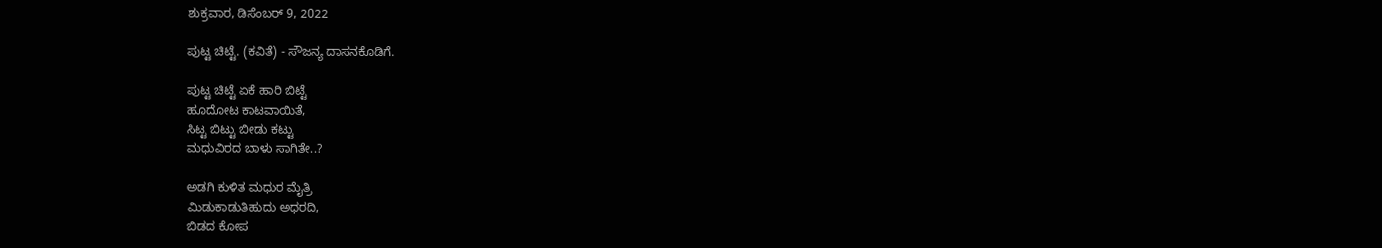ಶುಕ್ರವಾರ, ಡಿಸೆಂಬರ್ 9, 2022

ಪುಟ್ಟ ಚಿಟ್ಟೆ. (ಕವಿತೆ) - ಸೌಜನ್ಯ ದಾಸನಕೊಡಿಗೆ.

ಪುಟ್ಟ ಚಿಟ್ಟೆ ಏಕೆ ಹಾರಿ ಬಿಟ್ಟೆ
ಹೂದೋಟ ಕಾಟವಾಯಿತೆ,
ಸಿಟ್ಟ ಬಿಟ್ಟು ಬೀಡು ಕಟ್ಟು
ಮಧುವಿರದ ಬಾಳು ಸಾಗಿತೇ..?

ಅಡಗಿ ಕುಳಿತ ಮಧುರ ಮೈತ್ರಿ
ಮಿಡುಕಾಡುತಿಹುದು ಅಧರದಿ,
ಬಿಡದ ಕೋಪ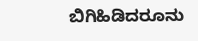ಬಿಗಿಹಿಡಿದರೂನು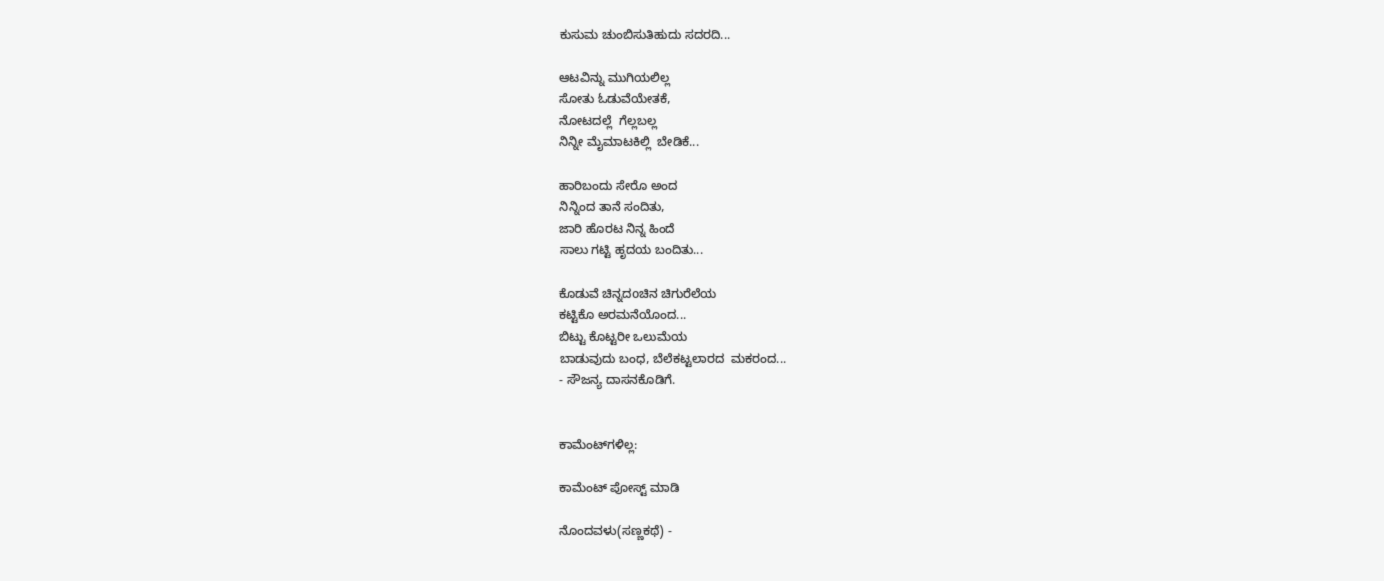ಕುಸುಮ ಚುಂಬಿಸುತಿಹುದು ಸದರದಿ...

ಆಟವಿನ್ನು ಮುಗಿಯಲಿಲ್ಲ
ಸೋತು ಓಡುವೆಯೇತಕೆ,
ನೋಟದಲ್ಲೆ  ಗೆಲ್ಲಬಲ್ಲ
ನಿನ್ನೀ ಮೈಮಾಟಕಿಲ್ಲಿ  ಬೇಡಿಕೆ...

ಹಾರಿಬಂದು ಸೇರೊ ಅಂದ
ನಿನ್ನಿಂದ ತಾನೆ ಸಂದಿತು,
ಜಾರಿ ಹೊರಟ ನಿನ್ನ ಹಿಂದೆ
ಸಾಲು ಗಟ್ಟಿ ಹೃದಯ ಬಂದಿತು...

ಕೊಡುವೆ ಚಿನ್ನದoಚಿನ ಚಿಗುರೆಲೆಯ
ಕಟ್ಟಿಕೊ ಅರಮನೆಯೊಂದ...
ಬಿಟ್ಟು ಕೊಟ್ಟರೀ ಒಲುಮೆಯ
ಬಾಡುವುದು ಬಂಧ, ಬೆಲೆಕಟ್ಟಲಾರದ  ಮಕರಂದ...
- ಸೌಜನ್ಯ ದಾಸನಕೊಡಿಗೆ.


ಕಾಮೆಂಟ್‌ಗಳಿಲ್ಲ:

ಕಾಮೆಂಟ್‌‌ ಪೋಸ್ಟ್‌ ಮಾಡಿ

ನೊಂದವಳು(ಸಣ್ಣಕಥೆ) -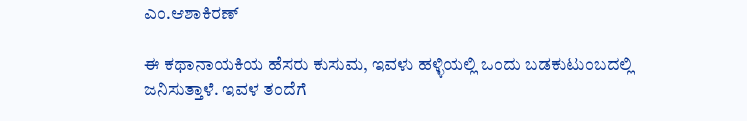ಎಂ.ಆಶಾಕಿರಣ್

ಈ ಕಥಾನಾಯಕಿಯ ಹೆಸರು ಕುಸುಮ, ಇವಳು ಹಳ್ಳಿಯಲ್ಲಿ ಒಂದು ಬಡಕುಟುಂಬದಲ್ಲಿ ಜನಿಸುತ್ತಾಳೆ. ಇವಳ ತಂದೆಗೆ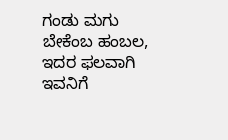ಗಂಡು ಮಗು ಬೇಕೆಂಬ ಹಂಬಲ, ಇದರ ಫಲವಾಗಿ ಇವನಿಗೆ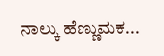ನಾಲ್ಕು ಹೆಣ್ಣುಮಕ...